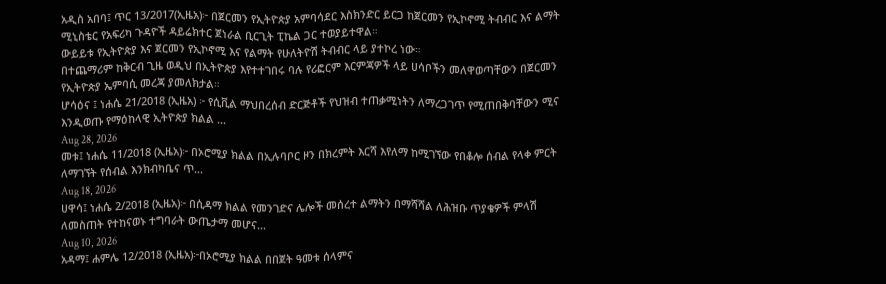አዲስ አበባ፤ ጥር 13/2017(ኢዜአ)፦ በጀርመን የኢትዮጵያ አምባሳደር እስክንድር ይርጋ ከጀርመን የኢኮኖሚ ትብብር እና ልማት ሚኒስቴር የአፍሪካ ጉዳዮች ዳይሬክተር ጀነራል ቢርጊት ፒኬል ጋር ተወያይተዋል።
ውይይቱ የኢትዮጵያ እና ጀርመን የኢኮኖሚ እና የልማት የሁለትዮሽ ትብብር ላይ ያተኮረ ነው።
በተጨማሪም ከቅርብ ጊዜ ወዲህ በኢትዮጵያ እየተተገበሩ ባሉ የሪፎርም እርምጃዎች ላይ ሀሳቦችን መለዋወጣቸውን በጀርመን የኢትዮጵያ ኤምባሲ መረጃ ያመለክታል።
ሆሳዕና ፤ ነሐሴ 21/2018 (ኢዜአ) ፦ የሲቪል ማህበረሰብ ድርጅቶች የህዝብ ተጠቃሚነትን ለማረጋገጥ የሚጠበቅባቸውን ሚና እንዲወጡ የማዕከላዊ ኢትዮጵያ ክልል ...
Aug 28, 2026
መቱ፤ ነሐሴ 11/2018 (ኢዜአ)፦ በኦሮሚያ ክልል በኢሉባቦር ዞን በክረምት እርሻ እየለማ ከሚገኘው የበቆሎ ሰብል የላቀ ምርት ለማገኘት የሰብል እንክብካቤና ጥ...
Aug 18, 2026
ሀዋሳ፤ ነሐሴ 2/2018 (ኢዜአ)፦ በሲዳማ ክልል የመንገድና ሌሎች መሰረተ ልማትን በማሻሻል ለሕዝቡ ጥያቄዎች ምላሽ ለመስጠት የተከናወኑ ተግባራት ውጤታማ መሆና...
Aug 10, 2026
አዳማ፤ ሐምሌ 12/2018 (ኢዜአ)፦በኦሮሚያ ክልል በበጀት ዓመቱ ሰላምና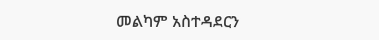መልካም አስተዳደርን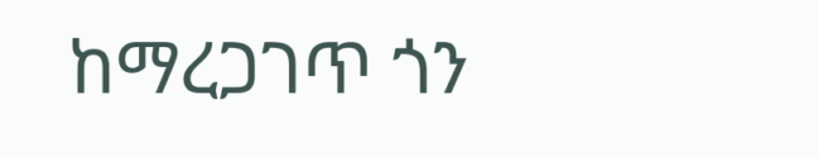ከማረጋገጥ ጎን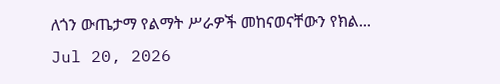ለጎን ውጤታማ የልማት ሥራዎች መከናወናቸውን የክል...
Jul 20, 2026